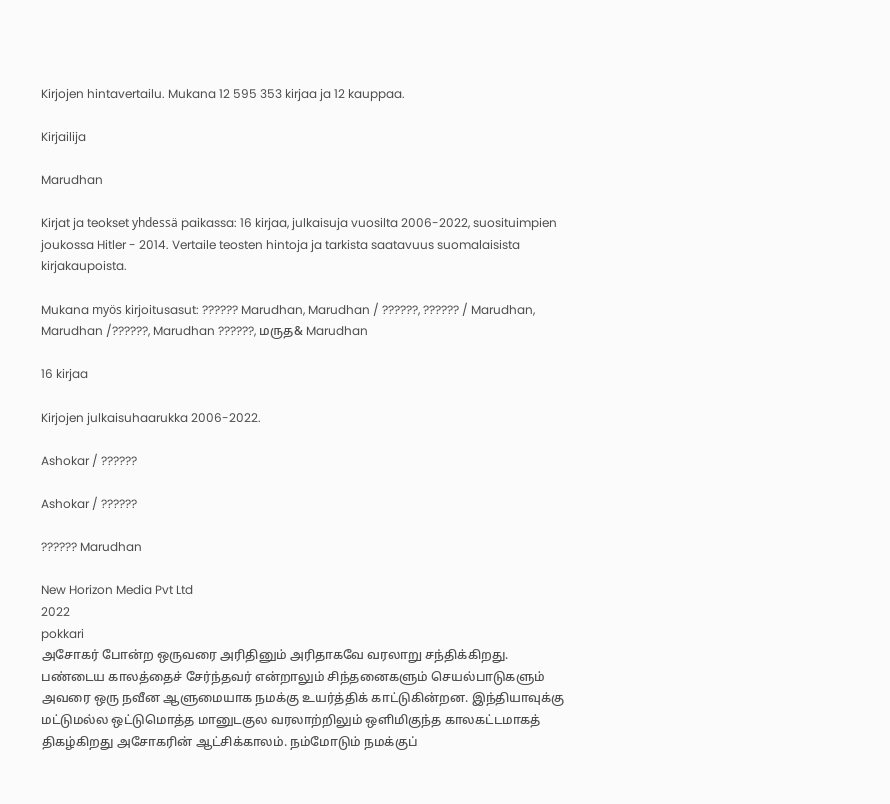Kirjojen hintavertailu. Mukana 12 595 353 kirjaa ja 12 kauppaa.

Kirjailija

Marudhan

Kirjat ja teokset yhdessä paikassa: 16 kirjaa, julkaisuja vuosilta 2006-2022, suosituimpien joukossa Hitler - 2014. Vertaile teosten hintoja ja tarkista saatavuus suomalaisista kirjakaupoista.

Mukana myös kirjoitusasut: ?????? Marudhan, Marudhan / ??????, ?????? / Marudhan, Marudhan /??????, Marudhan ??????, மருத& Marudhan

16 kirjaa

Kirjojen julkaisuhaarukka 2006-2022.

Ashokar / ??????

Ashokar / ??????

?????? Marudhan

New Horizon Media Pvt Ltd
2022
pokkari
அசோகர் போன்ற ஒருவரை அரிதினும் அரிதாகவே வரலாறு சந்திக்கிறது. பண்டைய காலத்தைச் சேர்ந்தவர் என்றாலும் சிந்தனைகளும் செயல்பாடுகளும் அவரை ஒரு நவீன ஆளுமையாக நமக்கு உயர்த்திக் காட்டுகின்றன. இந்தியாவுக்கு மட்டுமல்ல ஒட்டுமொத்த மானுடகுல வரலாற்றிலும் ஒளிமிகுந்த காலகட்டமாகத் திகழ்கிறது அசோகரின் ஆட்சிக்காலம். நம்மோடும் நமக்குப்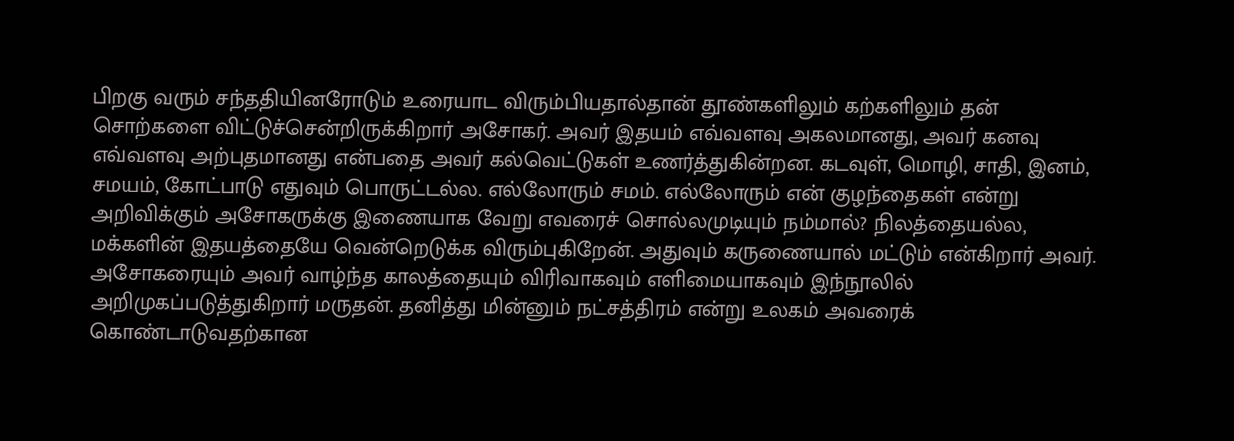பிறகு வரும் சந்ததியினரோடும் உரையாட விரும்பியதால்தான் தூண்களிலும் கற்களிலும் தன் சொற்களை விட்டுச்சென்றிருக்கிறார் அசோகர். அவர் இதயம் எவ்வளவு அகலமானது, அவர் கனவு எவ்வளவு அற்புதமானது என்பதை அவர் கல்வெட்டுகள் உணர்த்துகின்றன. கடவுள், மொழி, சாதி, இனம், சமயம், கோட்பாடு எதுவும் பொருட்டல்ல. எல்லோரும் சமம். எல்லோரும் என் குழந்தைகள் என்று அறிவிக்கும் அசோகருக்கு இணையாக வேறு எவரைச் சொல்லமுடியும் நம்மால்? நிலத்தையல்ல, மக்களின் இதயத்தையே வென்றெடுக்க விரும்புகிறேன். அதுவும் கருணையால் மட்டும் என்கிறார் அவர். அசோகரையும் அவர் வாழ்ந்த காலத்தையும் விரிவாகவும் எளிமையாகவும் இந்நூலில் அறிமுகப்படுத்துகிறார் மருதன். தனித்து மின்னும் நட்சத்திரம் என்று உலகம் அவரைக் கொண்டாடுவதற்கான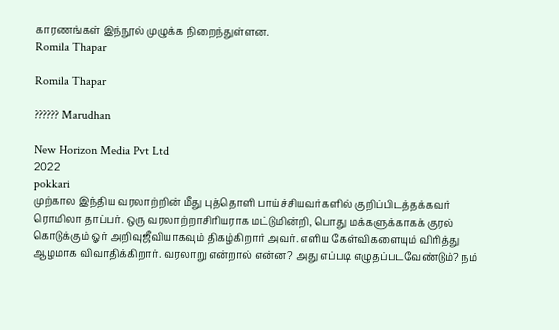காரணங்கள் இந்நூல் முழுக்க நிறைந்துள்ளன.
Romila Thapar

Romila Thapar

?????? Marudhan

New Horizon Media Pvt Ltd
2022
pokkari
முற்கால இந்திய வரலாற்றின் மீது புத்தொளி பாய்ச்சியவர்களில் குறிப்பிடத்தக்கவர் ரொமிலா தாப்பர். ஒரு வரலாற்றாசிரியராக மட்டுமின்றி, பொது மக்களுக்காகக் குரல் கொடுக்கும் ஓர் அறிவுஜீவியாகவும் திகழ்கிறார் அவர். எளிய கேள்விகளையும் விரித்து ஆழமாக விவாதிக்கிறார். வரலாறு என்றால் என்ன? அது எப்படி எழுதப்படவேண்டும்? நம்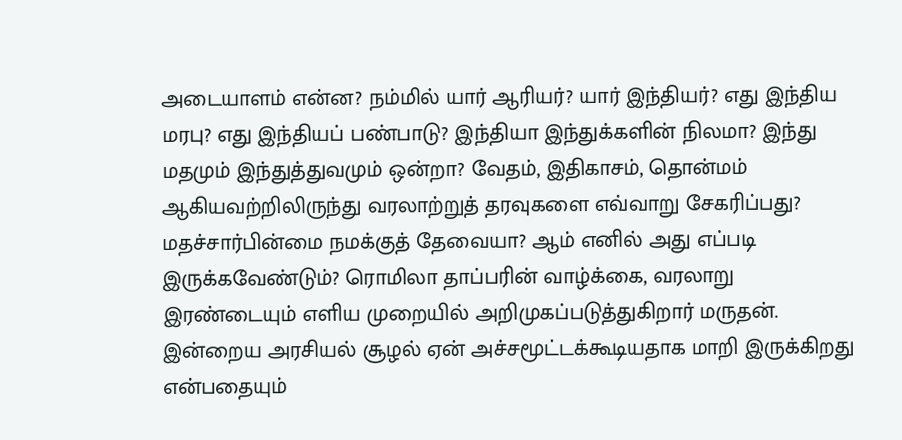அடையாளம் என்ன? நம்மில் யார் ஆரியர்? யார் இந்தியர்? எது இந்திய மரபு? எது இந்தியப் பண்பாடு? இந்தியா இந்துக்களின் நிலமா? இந்து மதமும் இந்துத்துவமும் ஒன்றா? வேதம், இதிகாசம், தொன்மம் ஆகியவற்றிலிருந்து வரலாற்றுத் தரவுகளை எவ்வாறு சேகரிப்பது? மதச்சார்பின்மை நமக்குத் தேவையா? ஆம் எனில் அது எப்படி இருக்கவேண்டும்? ரொமிலா தாப்பரின் வாழ்க்கை, வரலாறு இரண்டையும் எளிய முறையில் அறிமுகப்படுத்துகிறார் மருதன். இன்றைய அரசியல் சூழல் ஏன் அச்சமூட்டக்கூடியதாக மாறி இருக்கிறது என்பதையும்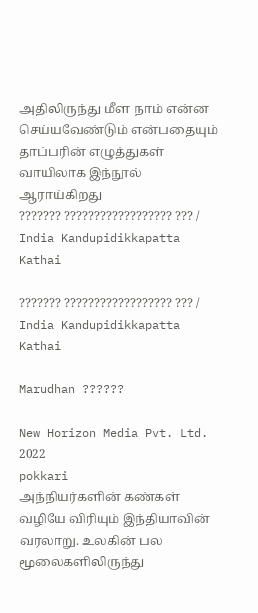அதிலிருந்து மீள நாம் என்ன செய்யவேண்டும் என்பதையும் தாப்பரின் எழுத்துகள் வாயிலாக இந்நூல் ஆராய்கிறது
??????? ?????????????????? ??? / India Kandupidikkapatta Kathai

??????? ?????????????????? ??? / India Kandupidikkapatta Kathai

Marudhan ??????

New Horizon Media Pvt. Ltd.
2022
pokkari
அந்நியர்களின் கண்கள் வழியே விரியும் இந்தியாவின் வரலாறு. உலகின் பல மூலைகளிலிருந்து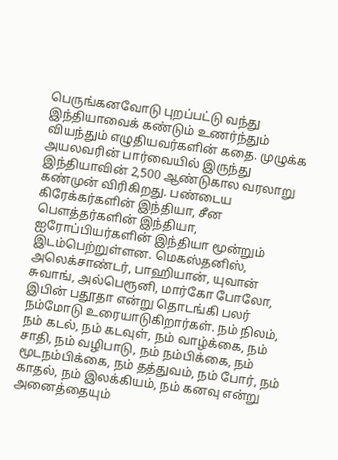பெருங்கனவோடு புறப்பட்டு வந்து இந்தியாவைக் கண்டும் உணர்ந்தும் வியந்தும் எழுதியவர்களின் கதை. முழுக்க அயலவரின் பார்வையில் இருந்து இந்தியாவின் 2,500 ஆண்டுகால வரலாறு கண்முன் விரிகிறது. பண்டைய கிரேக்கர்களின் இந்தியா, சீன பௌத்தர்களின் இந்தியா, ஐரோப்பியர்களின் இந்தியா மூன்றும் இடம்பெற்றுள்ளன. மெகஸ்தனிஸ், அலெக்சாண்டர், பாஹியான், யுவான் சுவாங், அல்பெரூனி, மார்கோ போலோ, இபின் பதூதா என்று தொடங்கி பலர் நம்மோடு உரையாடுகிறார்கள். நம் நிலம், நம் கடல், நம் கடவுள், நம் வாழ்க்கை, நம் சாதி, நம் வழிபாடு, நம் நம்பிக்கை, நம் மூடநம்பிக்கை, நம் தத்துவம், நம் போர், நம் காதல், நம் இலக்கியம், நம் கனவு என்று அனைத்தையும்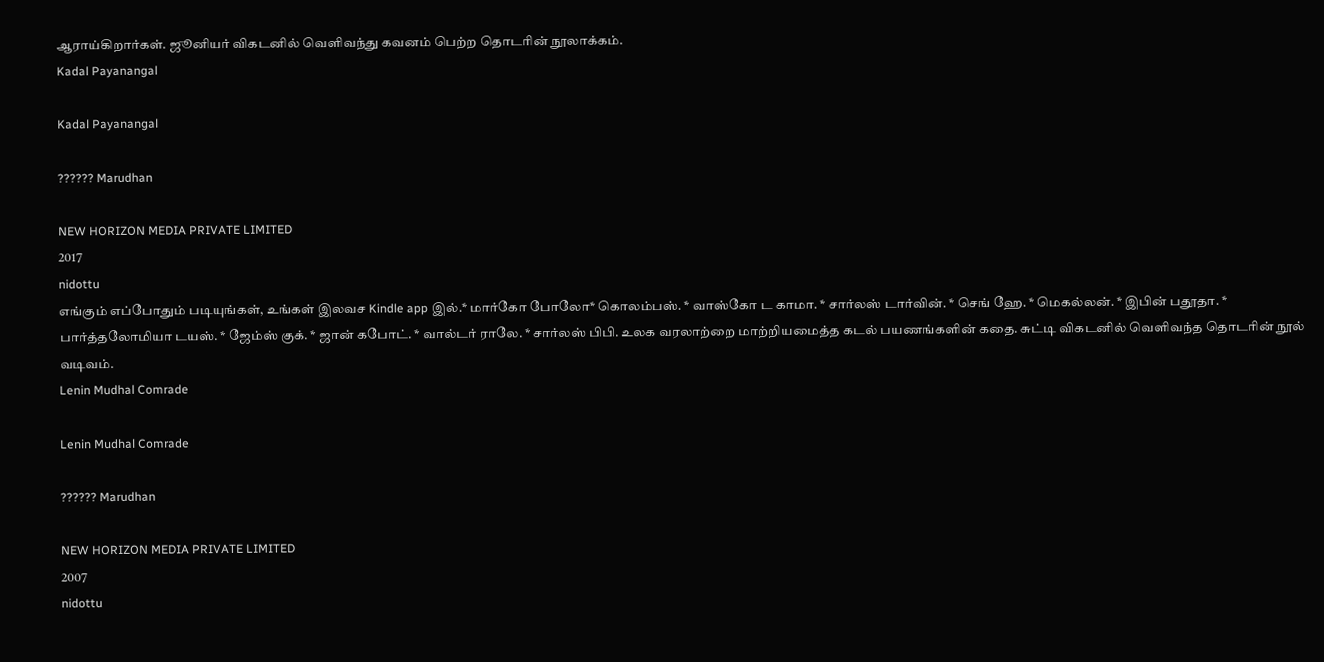ஆராய்கிறார்கள். ஜூனியர் விகடனில் வெளிவந்து கவனம் பெற்ற தொடரின் நூலாக்கம்.
Kadal Payanangal

Kadal Payanangal

?????? Marudhan

NEW HORIZON MEDIA PRIVATE LIMITED
2017
nidottu
எங்கும் எப்போதும் படியுங்கள், உங்கள் இலவச Kindle app இல்.* மார்கோ போலோ* கொலம்பஸ். * வாஸ்கோ ட காமா. * சார்லஸ் டார்வின். * செங் ஹே. * மெகல்லன். * இபின் பதூதா. * பார்த்தலோமியா டயஸ். * ஜேம்ஸ் குக். * ஜான் கபோட். * வால்டர் ராலே. * சார்லஸ் பிபி. உலக வரலாற்றை மாற்றியமைத்த கடல் பயணங்களின் கதை. சுட்டி விகடனில் வெளிவந்த தொடரின் நூல் வடிவம்.
Lenin Mudhal Comrade

Lenin Mudhal Comrade

?????? Marudhan

NEW HORIZON MEDIA PRIVATE LIMITED
2007
nidottu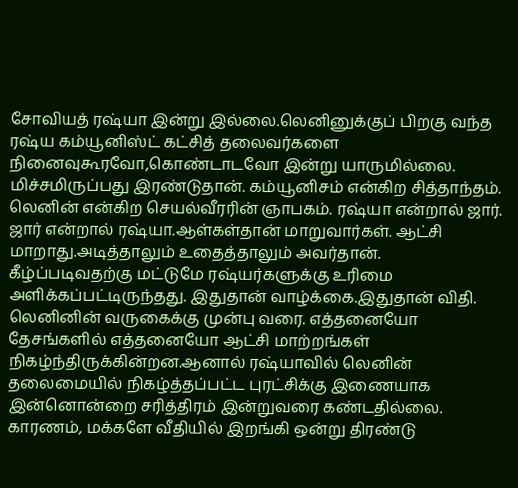சோவியத் ரஷ்யா இன்று இல்லை.லெனினுக்குப் பிறகு வந்த ரஷ்ய கம்யூனிஸ்ட் கட்சித் தலைவர்களை நினைவுகூரவோ,கொண்டாடவோ இன்று யாருமில்லை. மிச்சமிருப்பது இரண்டுதான். கம்யூனிசம் என்கிற சித்தாந்தம். லெனின் என்கிற செயல்வீரரின் ஞாபகம். ரஷ்யா என்றால் ஜார். ஜார் என்றால் ரஷ்யா.ஆள்கள்தான் மாறுவார்கள். ஆட்சி மாறாது.அடித்தாலும் உதைத்தாலும் அவர்தான். கீழ்ப்படிவதற்கு மட்டுமே ரஷ்யர்களுக்கு உரிமை அளிக்கப்பட்டிருந்தது. இதுதான் வாழ்க்கை.இதுதான் விதி. லெனினின் வருகைக்கு முன்பு வரை. எத்தனையோ தேசங்களில் எத்தனையோ ஆட்சி மாற்றங்கள் நிகழ்ந்திருக்கின்றன.ஆனால் ரஷ்யாவில் லெனின் தலைமையில் நிகழ்த்தப்பட்ட புரட்சிக்கு இணையாக இன்னொன்றை சரித்திரம் இன்றுவரை கண்டதில்லை. காரணம், மக்களே வீதியில் இறங்கி ஒன்று திரண்டு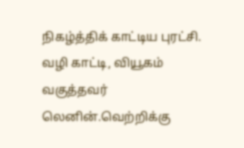நிகழ்த்திக் காட்டிய புரட்சி. வழி காட்டி, வியூகம் வகுத்தவர் லெனின்.வெற்றிக்கு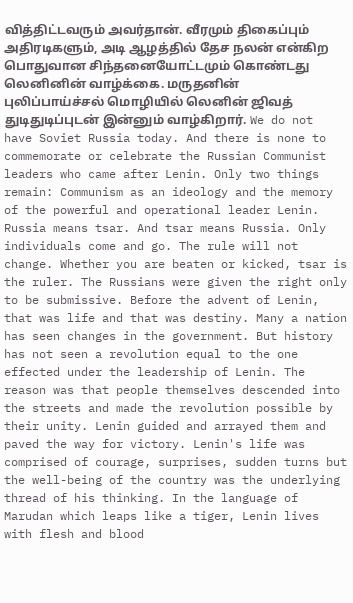வித்திட்டவரும் அவர்தான். வீரமும் திகைப்பும் அதிரடிகளும், அடி ஆழத்தில் தேச நலன் என்கிற பொதுவான சிந்தனையோட்டமும் கொண்டது லெனினின் வாழ்க்கை. மருதனின் புலிப்பாய்ச்சல் மொழியில் லெனின் ஜிவத் துடிதுடிப்புடன் இன்னும் வாழ்கிறார். We do not have Soviet Russia today. And there is none to commemorate or celebrate the Russian Communist leaders who came after Lenin. Only two things remain: Communism as an ideology and the memory of the powerful and operational leader Lenin. Russia means tsar. And tsar means Russia. Only individuals come and go. The rule will not change. Whether you are beaten or kicked, tsar is the ruler. The Russians were given the right only to be submissive. Before the advent of Lenin, that was life and that was destiny. Many a nation has seen changes in the government. But history has not seen a revolution equal to the one effected under the leadership of Lenin. The reason was that people themselves descended into the streets and made the revolution possible by their unity. Lenin guided and arrayed them and paved the way for victory. Lenin's life was comprised of courage, surprises, sudden turns but the well-being of the country was the underlying thread of his thinking. In the language of Marudan which leaps like a tiger, Lenin lives with flesh and blood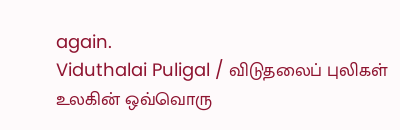again.
Viduthalai Puligal / விடுதலைப் புலிகள்
உலகின் ஒவ்வொரு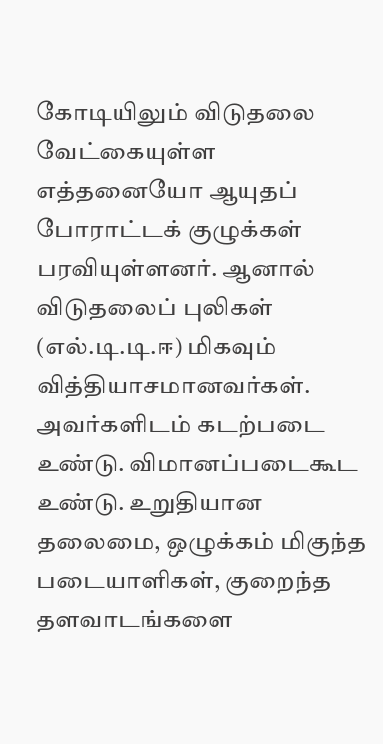கோடியிலும் விடுதலை வேட்கையுள்ள எத்தனையோ ஆயுதப் போராட்டக் குழுக்கள் பரவியுள்ளனர். ஆனால் விடுதலைப் புலிகள் (எல்.டி.டி.ஈ) மிகவும் வித்தியாசமானவர்கள். அவர்களிடம் கடற்படை உண்டு. விமானப்படைகூட உண்டு. உறுதியான தலைமை, ஒழுக்கம் மிகுந்த படையாளிகள், குறைந்த தளவாடங்களை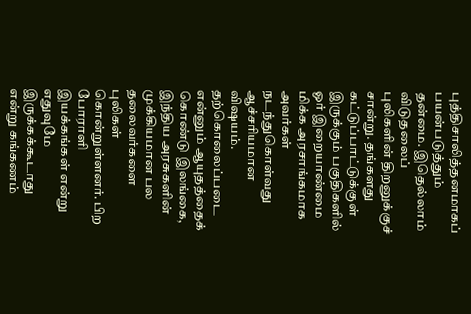புத்திசாலித்தனமாகப் பயன்படுத்தும் தன்மை. இதெல்லாம் விடுதலைப் புலிகளின் திறனுக்குச் சான்று. தங்களது கட்டுப்பாட்டுக்குள் இருக்கும் பகுதிகளில் ஓர் இறையாண்மை மிக்க அரசாங்கமாக அவர்கள் நடந்துகொள்வது ஆச்சரியமான விஷயம். தற்கொலைப்படை என்னும் ஆயுதத்தைக் கொண்டு இலங்கை, இந்திய அரசுகளின் முக்கியமான பல தலைவர்களை புலிகள் கொன்றுள்ளனர். பிற போராளி இயக்கங்கள் என்று எதுவுமே இருக்கக்கூடாது என்று கங்கணம்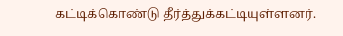கட்டிக்கொண்டு தீர்த்துக்கட்டியுள்ளனர்.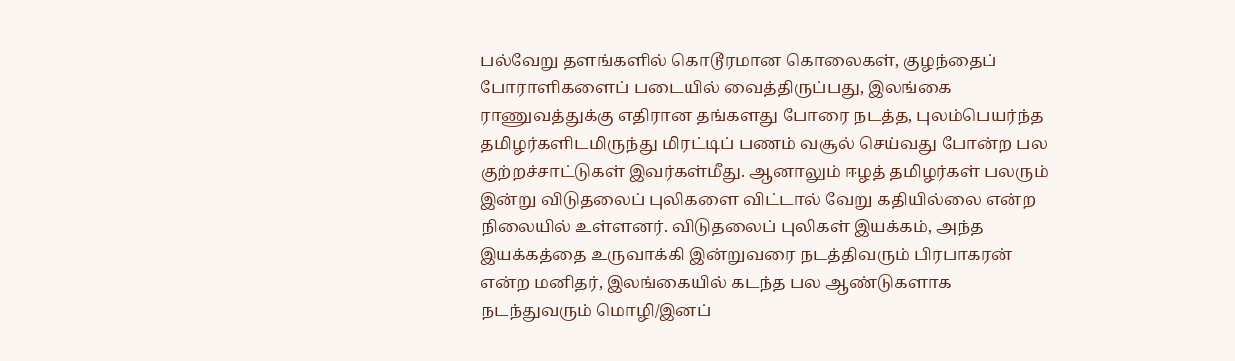பல்வேறு தளங்களில் கொடூரமான கொலைகள், குழந்தைப் போராளிகளைப் படையில் வைத்திருப்பது, இலங்கை ராணுவத்துக்கு எதிரான தங்களது போரை நடத்த, புலம்பெயர்ந்த தமிழர்களிடமிருந்து மிரட்டிப் பணம் வசூல் செய்வது போன்ற பல குற்றச்சாட்டுகள் இவர்கள்மீது. ஆனாலும் ஈழத் தமிழர்கள் பலரும் இன்று விடுதலைப் புலிகளை விட்டால் வேறு கதியில்லை என்ற நிலையில் உள்ளனர். விடுதலைப் புலிகள் இயக்கம், அந்த இயக்கத்தை உருவாக்கி இன்றுவரை நடத்திவரும் பிரபாகரன் என்ற மனிதர், இலங்கையில் கடந்த பல ஆண்டுகளாக நடந்துவரும் மொழி/இனப்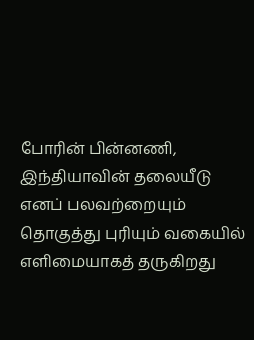போரின் பின்னணி, இந்தியாவின் தலையீடு எனப் பலவற்றையும் தொகுத்து புரியும் வகையில் எளிமையாகத் தருகிறது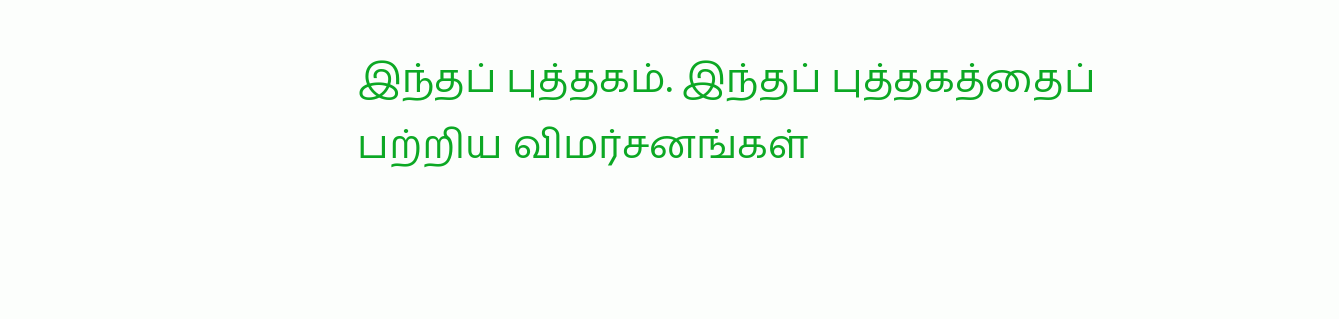இந்தப் புத்தகம். இந்தப் புத்தகத்தைப் பற்றிய விமர்சனங்கள்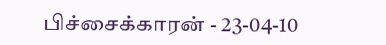பிச்சைக்காரன் - 23-04-10